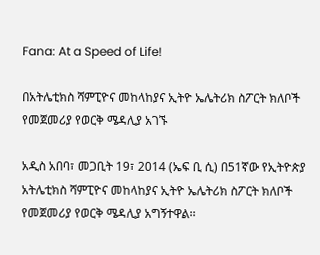Fana: At a Speed of Life!

በአትሌቲክስ ሻምፒዮና መከላከያና ኢትዮ ኤሌትሪክ ስፖርት ክለቦች የመጀመሪያ የወርቅ ሜዳሊያ አገኙ

አዲስ አበባ፣ መጋቢት 19፣ 2014 (ኤፍ ቢ ሲ) በ51ኛው የኢትዮጵያ አትሌቲክስ ሻምፒዮና መከላከያና ኢትዮ ኤሌትሪክ ስፖርት ክለቦች የመጀመሪያ የወርቅ ሜዳሊያ አግኝተዋል፡፡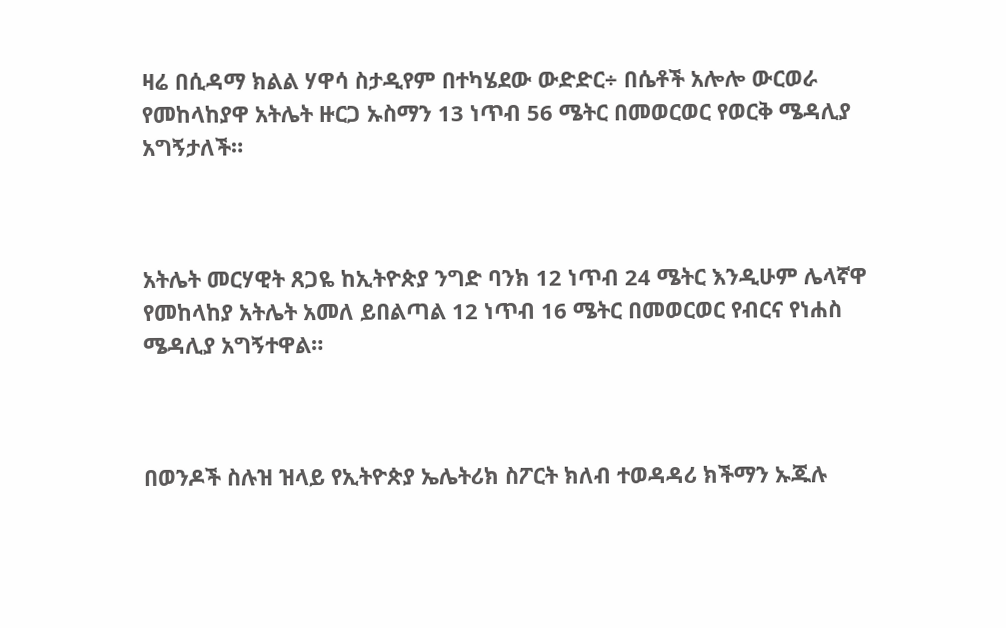ዛሬ በሲዳማ ክልል ሃዋሳ ስታዲየም በተካሄደው ውድድር÷ በሴቶች አሎሎ ውርወራ የመከላከያዋ አትሌት ዙርጋ ኡስማን 13 ነጥብ 56 ሜትር በመወርወር የወርቅ ሜዳሊያ አግኝታለች።



አትሌት መርሃዊት ጸጋዬ ከኢትዮጵያ ንግድ ባንክ 12 ነጥብ 24 ሜትር እንዲሁም ሌላኛዋ የመከላከያ አትሌት አመለ ይበልጣል 12 ነጥብ 16 ሜትር በመወርወር የብርና የነሐስ ሜዳሊያ አግኝተዋል።



በወንዶች ስሉዝ ዝላይ የኢትዮጵያ ኤሌትሪክ ስፖርት ክለብ ተወዳዳሪ ክችማን ኡጁሉ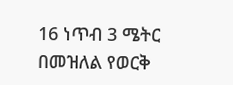16 ነጥብ 3 ሜትር በመዝለል የወርቅ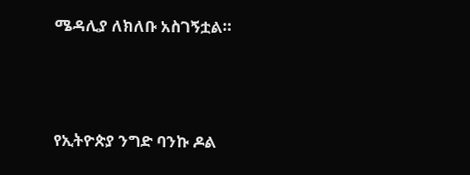ሜዳሊያ ለክለቡ አስገኝቷል።



የኢትዮጵያ ንግድ ባንኩ ዶል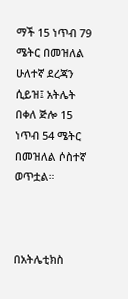ማች 15 ነጥብ 79 ሜትር በመዝለል ሁለተኛ ደረጃን ሲይዝ፤ አትሌት በቀለ ጅሎ 15 ነጥብ 54 ሜትር በመዝለል ሶስተኛ ወጥቷል።



በአትሌቲክስ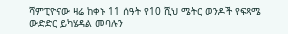ሻምፒዮናው ዛሬ ከቀኑ 11 ሰዓት የ10 ሺህ ሜትር ወንዶች የፍጻሜ ውድድር ይካሄዳል መባሉን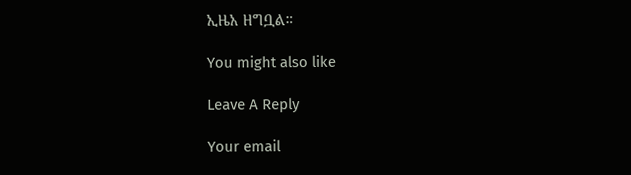ኢዜአ ዘግቧል።

You might also like

Leave A Reply

Your email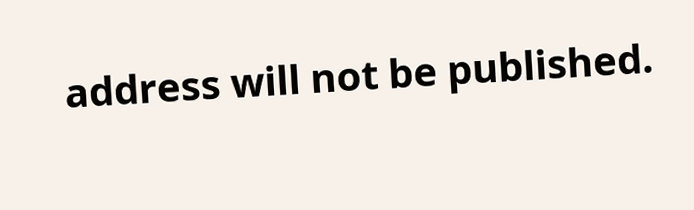address will not be published.